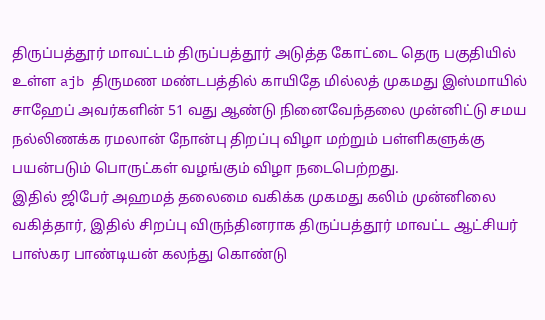திருப்பத்தூர் மாவட்டம் திருப்பத்தூர் அடுத்த கோட்டை தெரு பகுதியில் உள்ள ajb திருமண மண்டபத்தில் காயிதே மில்லத் முகமது இஸ்மாயில் சாஹேப் அவர்களின் 51 வது ஆண்டு நினைவேந்தலை முன்னிட்டு சமய நல்லிணக்க ரமலான் நோன்பு திறப்பு விழா மற்றும் பள்ளிகளுக்கு பயன்படும் பொருட்கள் வழங்கும் விழா நடைபெற்றது.
இதில் ஜிபேர் அஹமத் தலைமை வகிக்க முகமது கலிம் முன்னிலை வகித்தார், இதில் சிறப்பு விருந்தினராக திருப்பத்தூர் மாவட்ட ஆட்சியர் பாஸ்கர பாண்டியன் கலந்து கொண்டு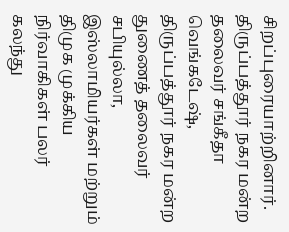சிறப்புரையாற்றினார். திருப்பத்தூர் நகர மன்ற தலைவர் சங்கீதா வெங்கடேஷ், திருப்பத்தூர் நகர மன்ற துணைத் தலைவர் சபியுல்லா, இஸ்லாமியர்கள் மற்றும் திமுக முக்கிய நிர்வாகிகள் பலர் கலந்து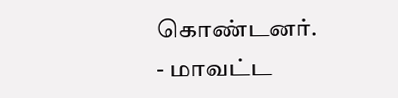கொண்டனர்.
- மாவட்ட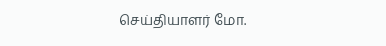செய்தியாளர் மோ.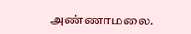அண்ணாமலை.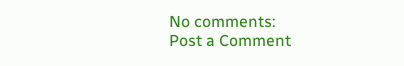No comments:
Post a Comment